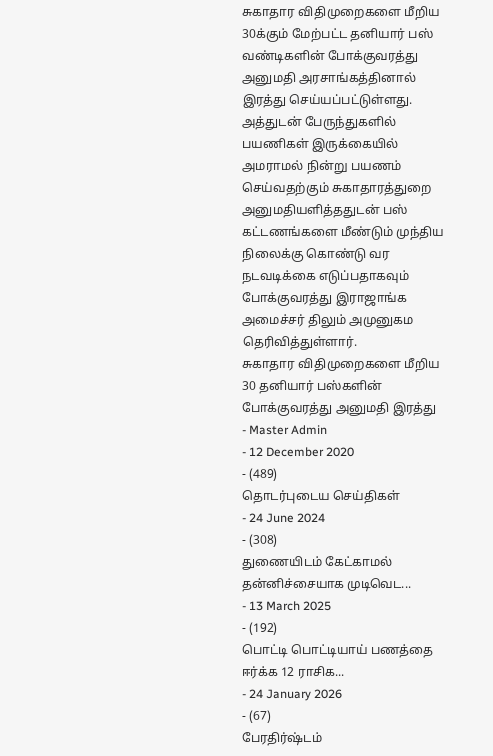சுகாதார விதிமுறைகளை மீறிய 30க்கும் மேற்பட்ட தனியார் பஸ் வண்டிகளின் போக்குவரத்து அனுமதி அரசாங்கத்தினால் இரத்து செய்யப்பட்டுள்ளது.
அத்துடன் பேருந்துகளில் பயணிகள் இருக்கையில் அமராமல் நின்று பயணம் செய்வதற்கும் சுகாதாரத்துறை அனுமதியளித்ததுடன் பஸ் கட்டணங்களை மீண்டும் முந்திய நிலைக்கு கொண்டு வர நடவடிக்கை எடுப்பதாகவும் போக்குவரத்து இராஜாங்க அமைச்சர் திலும் அமுனுகம தெரிவித்துள்ளார்.
சுகாதார விதிமுறைகளை மீறிய 30 தனியார் பஸ்களின் போக்குவரத்து அனுமதி இரத்து
- Master Admin
- 12 December 2020
- (489)
தொடர்புடைய செய்திகள்
- 24 June 2024
- (308)
துணையிடம் கேட்காமல் தன்னிச்சையாக முடிவெட...
- 13 March 2025
- (192)
பொட்டி பொட்டியாய் பணத்தை ஈர்க்க 12 ராசிக...
- 24 January 2026
- (67)
பேரதிர்ஷ்டம்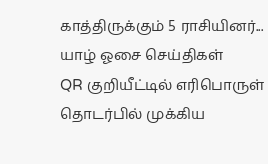காத்திருக்கும் 5 ராசியினர்...
யாழ் ஓசை செய்திகள்
QR குறியீட்டில் எரிபொருள் தொடர்பில் முக்கிய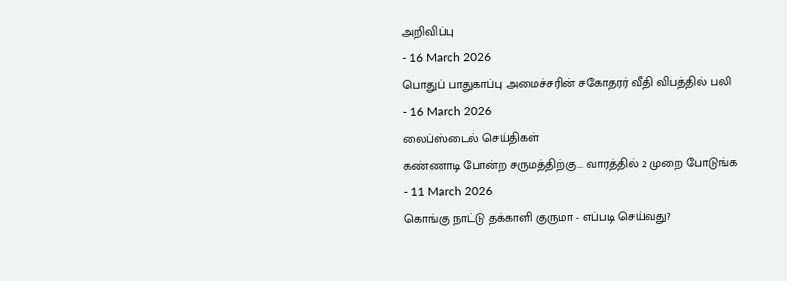அறிவிப்பு
- 16 March 2026
பொதுப் பாதுகாப்பு அமைச்சரின் சகோதரர் வீதி விபத்தில் பலி
- 16 March 2026
லைப்ஸ்டைல் செய்திகள்
கண்ணாடி போன்ற சருமத்திற்கு... வாரத்தில் 2 முறை போடுங்க
- 11 March 2026
கொங்கு நாட்டு தக்காளி குருமா - எப்படி செய்வது?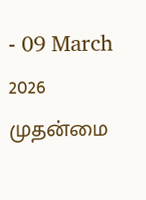- 09 March 2026
முதன்மை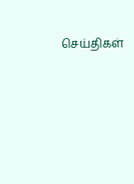செய்திகள்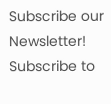Subscribe our Newsletter!
Subscribe to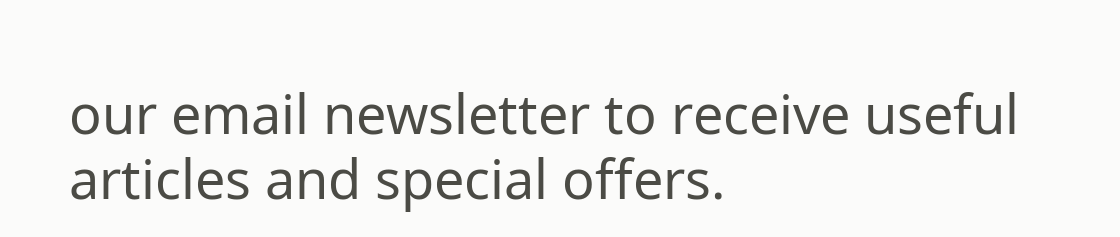our email newsletter to receive useful articles and special offers.